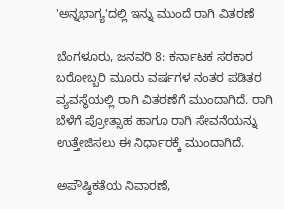'ಅನ್ನಭಾಗ್ಯ'ದಲ್ಲಿ ಇನ್ನು ಮುಂದೆ ರಾಗಿ ವಿತರಣೆ

ಬೆಂಗಳೂರು, ಜನವರಿ 8: ಕರ್ನಾಟಕ ಸರಕಾರ ಬರೋಬ್ಬರಿ ಮೂರು ವರ್ಷಗಳ ನಂತರ ಪಡಿತರ ವ್ಯವಸ್ಥೆಯಲ್ಲಿ ರಾಗಿ ವಿತರಣೆಗೆ ಮುಂದಾಗಿದೆ. ರಾಗಿ ಬೆಳೆಗೆ ಪ್ರೋತ್ಸಾಹ ಹಾಗೂ ರಾಗಿ ಸೇವನೆಯನ್ನು ಉತ್ತೇಜಿಸಲು ಈ ನಿರ್ಧಾರಕ್ಕೆ ಮುಂದಾಗಿದೆ.

ಅಪೌಷ್ಠಿಕತೆಯ ನಿವಾರಣೆ,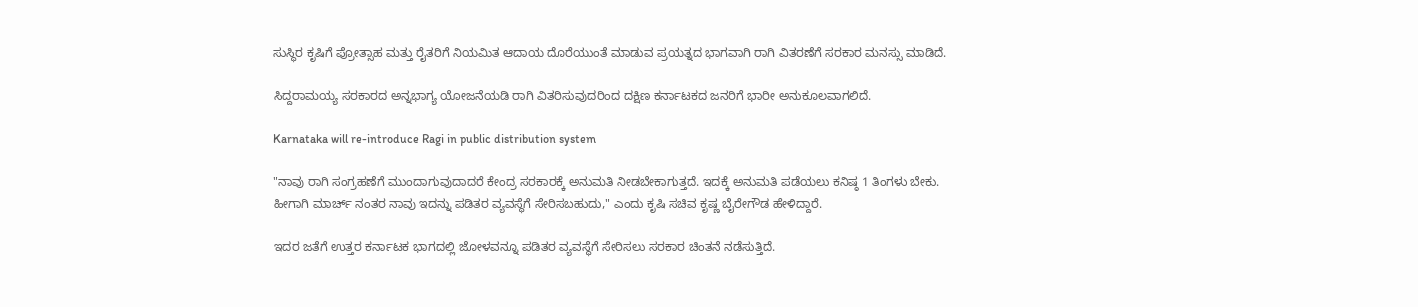ಸುಸ್ಥಿರ ಕೃಷಿಗೆ ಪ್ರೋತ್ಸಾಹ ಮತ್ತು ರೈತರಿಗೆ ನಿಯಮಿತ ಆದಾಯ ದೊರೆಯುಂತೆ ಮಾಡುವ ಪ್ರಯತ್ನದ ಭಾಗವಾಗಿ ರಾಗಿ ವಿತರಣೆಗೆ ಸರಕಾರ ಮನಸ್ಸು ಮಾಡಿದೆ.

ಸಿದ್ದರಾಮಯ್ಯ ಸರಕಾರದ ಅನ್ನಭಾಗ್ಯ ಯೋಜನೆಯಡಿ ರಾಗಿ ವಿತರಿಸುವುದರಿಂದ ದಕ್ಷಿಣ ಕರ್ನಾಟಕದ ಜನರಿಗೆ ಭಾರೀ ಅನುಕೂಲವಾಗಲಿದೆ.

Karnataka will re-introduce Ragi in public distribution system

"ನಾವು ರಾಗಿ ಸಂಗ್ರಹಣೆಗೆ ಮುಂದಾಗುವುದಾದರೆ ಕೇಂದ್ರ ಸರಕಾರಕ್ಕೆ ಅನುಮತಿ ನೀಡಬೇಕಾಗುತ್ತದೆ. ಇದಕ್ಕೆ ಅನುಮತಿ ಪಡೆಯಲು ಕನಿಷ್ಠ 1 ತಿಂಗಳು ಬೇಕು. ಹೀಗಾಗಿ ಮಾರ್ಚ್ ನಂತರ ನಾವು ಇದನ್ನು ಪಡಿತರ ವ್ಯವಸ್ಥೆಗೆ ಸೇರಿಸಬಹುದು," ಎಂದು ಕೃಷಿ ಸಚಿವ ಕೃಷ್ಣ ಬೈರೇಗೌಡ ಹೇಳಿದ್ದಾರೆ.

ಇದರ ಜತೆಗೆ ಉತ್ತರ ಕರ್ನಾಟಕ ಭಾಗದಲ್ಲಿ ಜೋಳವನ್ನೂ ಪಡಿತರ ವ್ಯವಸ್ಥೆಗೆ ಸೇರಿಸಲು ಸರಕಾರ ಚಿಂತನೆ ನಡೆಸುತ್ತಿದೆ.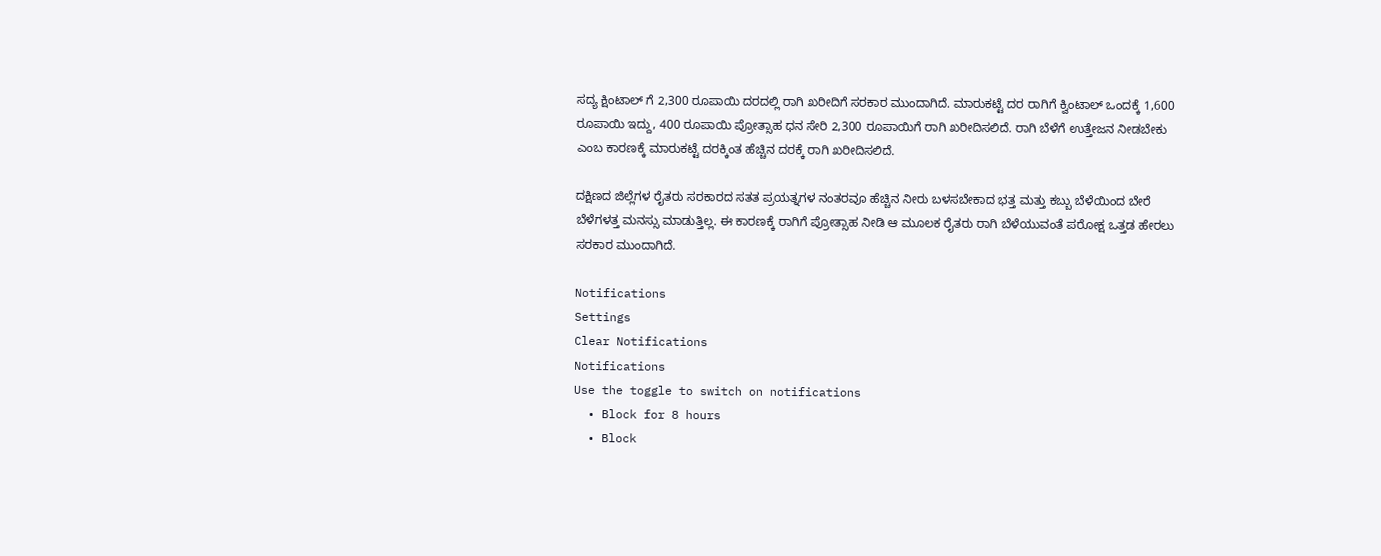ಸದ್ಯ ಕ್ಷಿಂಟಾಲ್ ಗೆ 2,300 ರೂಪಾಯಿ ದರದಲ್ಲಿ ರಾಗಿ ಖರೀದಿಗೆ ಸರಕಾರ ಮುಂದಾಗಿದೆ. ಮಾರುಕಟ್ಟೆ ದರ ರಾಗಿಗೆ ಕ್ವಿಂಟಾಲ್ ಒಂದಕ್ಕೆ 1,600 ರೂಪಾಯಿ ಇದ್ದು, 400 ರೂಪಾಯಿ ಪ್ರೋತ್ಸಾಹ ಧನ ಸೇರಿ 2,300 ರೂಪಾಯಿಗೆ ರಾಗಿ ಖರೀದಿಸಲಿದೆ. ರಾಗಿ ಬೆಳೆಗೆ ಉತ್ತೇಜನ ನೀಡಬೇಕು ಎಂಬ ಕಾರಣಕ್ಕೆ ಮಾರುಕಟ್ಟೆ ದರಕ್ಕಿಂತ ಹೆಚ್ಚಿನ ದರಕ್ಕೆ ರಾಗಿ ಖರೀದಿಸಲಿದೆ.

ದಕ್ಷಿಣದ ಜಿಲ್ಲೆಗಳ ರೈತರು ಸರಕಾರದ ಸತತ ಪ್ರಯತ್ನಗಳ ನಂತರವೂ ಹೆಚ್ಚಿನ ನೀರು ಬಳಸಬೇಕಾದ ಭತ್ತ ಮತ್ತು ಕಬ್ಬು ಬೆಳೆಯಿಂದ ಬೇರೆ ಬೆಳೆಗಳತ್ತ ಮನಸ್ಸು ಮಾಡುತ್ತಿಲ್ಲ. ಈ ಕಾರಣಕ್ಕೆ ರಾಗಿಗೆ ಪ್ರೋತ್ಸಾಹ ನೀಡಿ ಆ ಮೂಲಕ ರೈತರು ರಾಗಿ ಬೆಳೆಯುವಂತೆ ಪರೋಕ್ಷ ಒತ್ತಡ ಹೇರಲು ಸರಕಾರ ಮುಂದಾಗಿದೆ.

Notifications
Settings
Clear Notifications
Notifications
Use the toggle to switch on notifications
  • Block for 8 hours
  • Block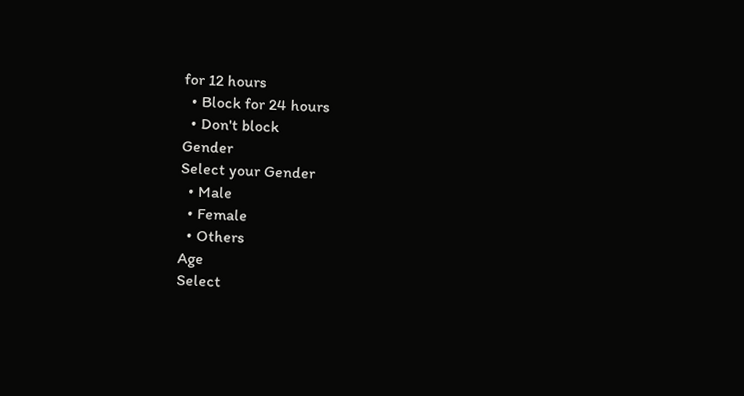for 12 hours
  • Block for 24 hours
  • Don't block
Gender
Select your Gender
  • Male
  • Female
  • Others
Age
Select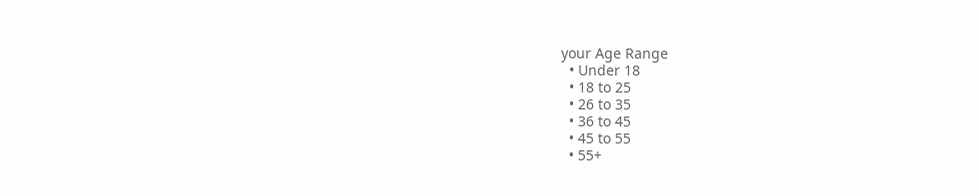your Age Range
  • Under 18
  • 18 to 25
  • 26 to 35
  • 36 to 45
  • 45 to 55
  • 55+